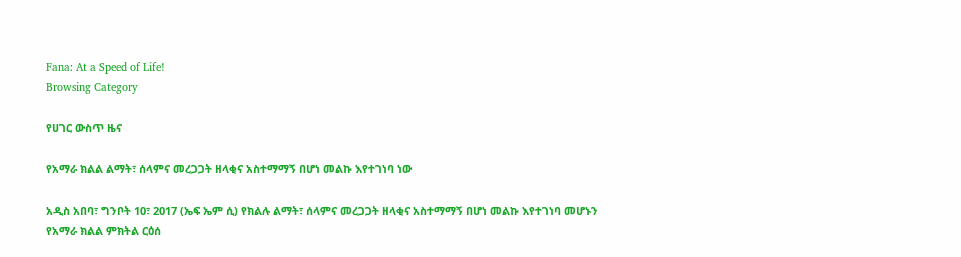Fana: At a Speed of Life!
Browsing Category

የሀገር ውስጥ ዜና

የአማራ ክልል ልማት፣ ሰላምና መረጋጋት ዘላቂና አስተማማኝ በሆነ መልኩ እየተገነባ ነው

አዲስ አበባ፣ ግንቦት 10፣ 2017 (ኤፍ ኤም ሲ) የክልሉ ልማት፣ ሰላምና መረጋጋት ዘላቂና አስተማማኝ በሆነ መልኩ እየተገነባ መሆኑን የአማራ ክልል ምክትል ርዕሰ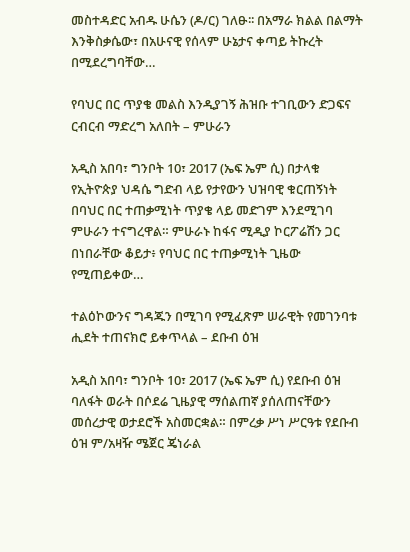መስተዳድር አብዱ ሁሴን (ዶ/ር) ገለፁ፡፡ በአማራ ክልል በልማት እንቅስቃሴው፣ በአሁናዊ የሰላም ሁኔታና ቀጣይ ትኩረት በሚደረግባቸው…

የባህር በር ጥያቄ መልስ እንዲያገኝ ሕዝቡ ተገቢውን ድጋፍና ርብርብ ማድረግ አለበት – ምሁራን

አዲስ አበባ፣ ግንቦት 10፣ 2017 (ኤፍ ኤም ሲ) በታላቁ የኢትዮጵያ ህዳሴ ግድብ ላይ የታየውን ህዝባዊ ቁርጠኝነት በባህር በር ተጠቃሚነት ጥያቄ ላይ መድገም እንደሚገባ ምሁራን ተናግረዋል። ምሁራኑ ከፋና ሚዲያ ኮርፖሬሽን ጋር በነበራቸው ቆይታ፥ የባህር በር ተጠቃሚነት ጊዜው የሚጠይቀው…

ተልዕኮውንና ግዳጁን በሚገባ የሚፈጽም ሠራዊት የመገንባቱ ሒደት ተጠናክሮ ይቀጥላል – ደቡብ ዕዝ

አዲስ አበባ፣ ግንቦት 10፣ 2017 (ኤፍ ኤም ሲ) የደቡብ ዕዝ ባለፋት ወራት በሶደሬ ጊዜያዊ ማሰልጠኛ ያሰለጠናቸውን መሰረታዊ ወታደሮች አስመርቋል። በምረቃ ሥነ ሥርዓቱ የደቡብ ዕዝ ም/አዛዥ ሜጀር ጄነራል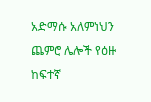አድማሱ አለምነህን ጨምሮ ሌሎች የዕዙ ከፍተኛ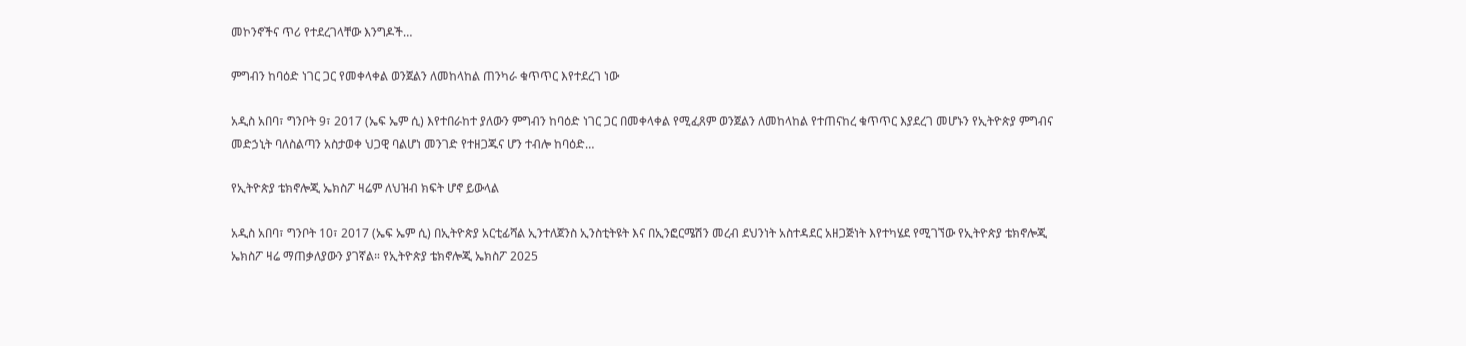መኮንኖችና ጥሪ የተደረገላቸው እንግዶች…

ምግብን ከባዕድ ነገር ጋር የመቀላቀል ወንጀልን ለመከላከል ጠንካራ ቁጥጥር እየተደረገ ነው

አዲስ አበባ፣ ግንቦት 9፣ 2017 (ኤፍ ኤም ሲ) እየተበራከተ ያለውን ምግብን ከባዕድ ነገር ጋር በመቀላቀል የሚፈጸም ወንጀልን ለመከላከል የተጠናከረ ቁጥጥር እያደረገ መሆኑን የኢትዮጵያ ምግብና መድኃኒት ባለስልጣን አስታወቀ ህጋዊ ባልሆነ መንገድ የተዘጋጁና ሆን ተብሎ ከባዕድ…

የኢትዮጵያ ቴክኖሎጂ ኤክስፖ ዛሬም ለህዝብ ክፍት ሆኖ ይውላል

አዲስ አበባ፣ ግንቦት 10፣ 2017 (ኤፍ ኤም ሲ) በኢትዮጵያ አርቲፊሻል ኢንተለጀንስ ኢንስቲትዩት እና በኢንፎርሜሽን መረብ ደህንነት አስተዳደር አዘጋጅነት እየተካሄደ የሚገኘው የኢትዮጵያ ቴክኖሎጂ ኤክስፖ ዛሬ ማጠቃለያውን ያገኛል። የኢትዮጵያ ቴክኖሎጂ ኤክስፖ 2025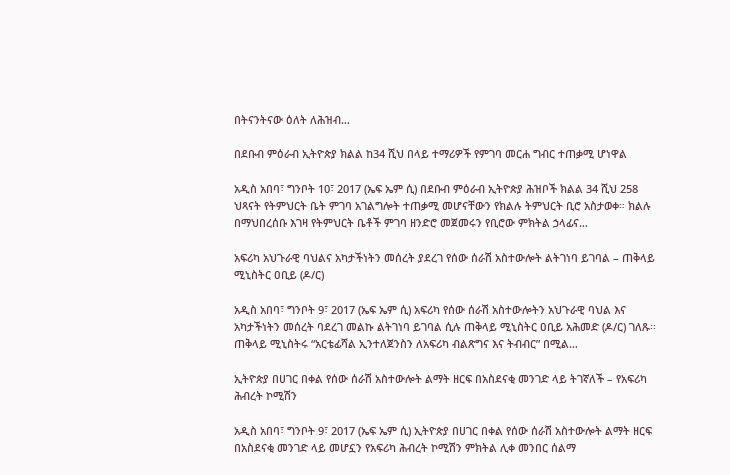በትናንትናው ዕለት ለሕዝብ…

በደቡብ ምዕራብ ኢትዮጵያ ክልል ከ34 ሺህ በላይ ተማሪዎች የምገባ መርሐ ግብር ተጠቃሚ ሆነዋል

አዲስ አበባ፣ ግንቦት 10፣ 2017 (ኤፍ ኤም ሲ) በደቡብ ምዕራብ ኢትዮጵያ ሕዝቦች ክልል 34 ሺህ 258 ህጻናት የትምህርት ቤት ምገባ አገልግሎት ተጠቃሚ መሆናቸውን የክልሉ ትምህርት ቢሮ አስታወቀ። ክልሉ በማህበረሰቡ እገዛ የትምህርት ቤቶች ምገባ ዘንድሮ መጀመሩን የቢሮው ምክትል ኃላፊና…

አፍሪካ አህጉራዊ ባህልና አካታችነትን መሰረት ያደረገ የሰው ሰራሽ አስተውሎት ልትገነባ ይገባል – ጠቅላይ ሚኒስትር ዐቢይ (ዶ/ር)

አዲስ አበባ፣ ግንቦት 9፣ 2017 (ኤፍ ኤም ሲ) አፍሪካ የሰው ሰራሽ አስተውሎትን አህጉራዊ ባህል እና አካታችነትን መሰረት ባደረገ መልኩ ልትገነባ ይገባል ሲሉ ጠቅላይ ሚኒስትር ዐቢይ አሕመድ (ዶ/ር) ገለጹ፡፡ ጠቅላይ ሚኒስትሩ “አርቴፊሻል ኢንተለጀንስን ለአፍሪካ ብልጽግና እና ትብብር” በሚል…

ኢትዮጵያ በሀገር በቀል የሰው ሰራሽ አስተውሎት ልማት ዘርፍ በአስደናቂ መንገድ ላይ ትገኛለች – የአፍሪካ ሕብረት ኮሚሽን

አዲስ አበባ፣ ግንቦት 9፣ 2017 (ኤፍ ኤም ሲ) ኢትዮጵያ በሀገር በቀል የሰው ሰራሽ አስተውሎት ልማት ዘርፍ በአስደናቂ መንገድ ላይ መሆኗን የአፍሪካ ሕብረት ኮሚሽን ምክትል ሊቀ መንበር ሰልማ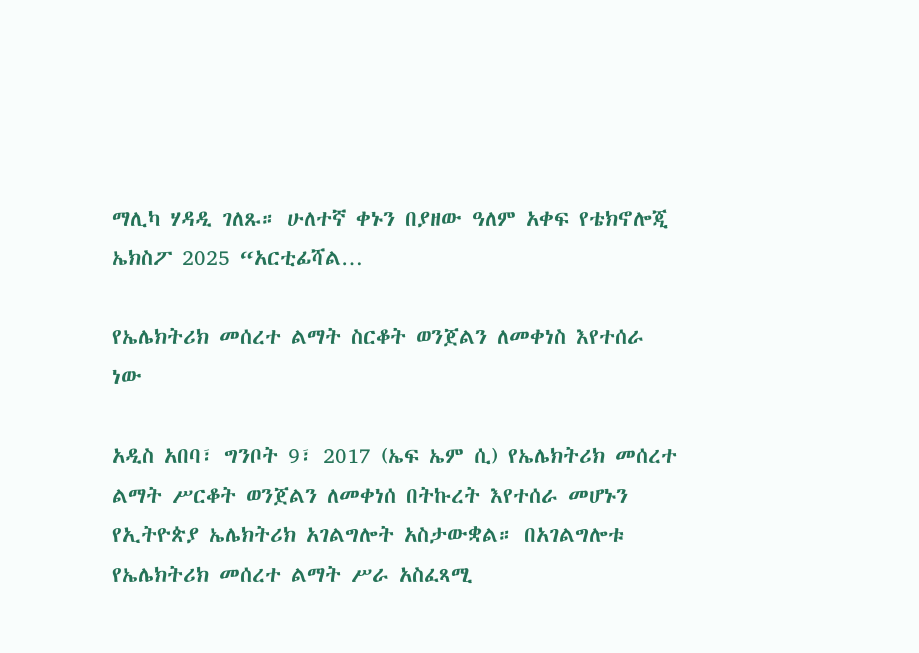ማሊካ ሃዳዲ ገለጹ። ሁለተኛ ቀኑን በያዘው ዓለም አቀፍ የቴክኖሎጂ ኤክስፖ 2025 “አርቲፊሻል…

የኤሌክትሪክ መሰረተ ልማት ስርቆት ወንጀልን ለመቀነስ እየተሰራ ነው

አዲስ አበባ፣ ግንቦት 9፣ 2017 (ኤፍ ኤም ሲ) የኤሌክትሪክ መሰረተ ልማት ሥርቆት ወንጀልን ለመቀነሰ በትኩረት እየተሰራ መሆኑን የኢትዮጵያ ኤሌክትሪክ አገልግሎት አስታውቋል። በአገልግሎቱ የኤሌክትሪክ መሰረተ ልማት ሥራ አስፈጻሚ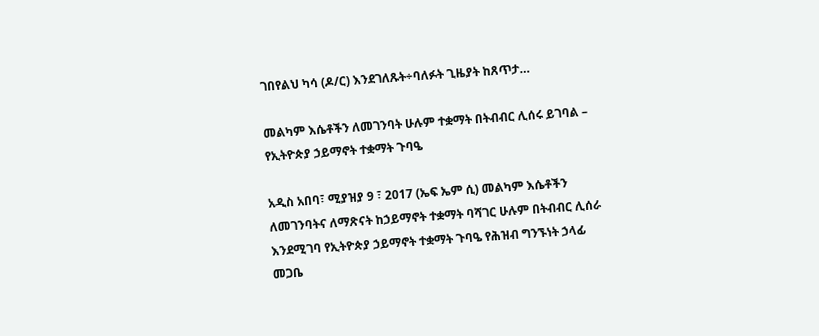ገበየልህ ካሳ (ዶ/ር) እንደገለጹት÷ባለፉት ጊዜያት ከጸጥታ…

መልካም እሴቶችን ለመገንባት ሁሉም ተቋማት በትብብር ሊሰሩ ይገባል – የኢትዮጵያ ኃይማኖት ተቋማት ጉባዔ

አዲስ አበባ፣ ሚያዝያ 9 ፣ 2017 (ኤፍ ኤም ሲ) መልካም እሴቶችን ለመገንባትና ለማጽናት ከኃይማኖት ተቋማት ባሻገር ሁሉም በትብብር ሊሰራ እንደሚገባ የኢትዮጵያ ኃይማኖት ተቋማት ጉባዔ የሕዝብ ግንኙነት ኃላፊ መጋቤ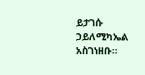ይታገሱ ኃይለሚካኤል አስገነዘቡ።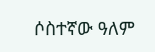ሶስተኛው ዓለም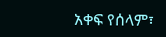አቀፍ የሰላም፣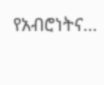የአብሮነትና…